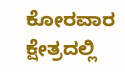ಕೋರವಾರ ಕ್ಷೇತ್ರದಲ್ಲಿ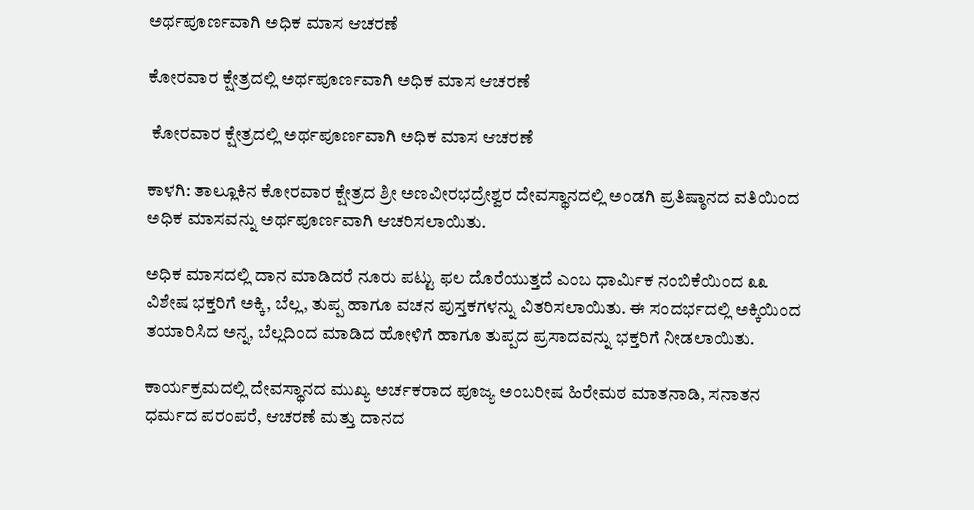ಅರ್ಥಪೂರ್ಣವಾಗಿ ಅಧಿಕ ಮಾಸ ಆಚರಣೆ

ಕೋರವಾರ ಕ್ಷೇತ್ರದಲ್ಲಿ ಅರ್ಥಪೂರ್ಣವಾಗಿ ಅಧಿಕ ಮಾಸ ಆಚರಣೆ

 ಕೋರವಾರ ಕ್ಷೇತ್ರದಲ್ಲಿ ಅರ್ಥಪೂರ್ಣವಾಗಿ ಅಧಿಕ ಮಾಸ ಆಚರಣೆ

ಕಾಳಗಿ: ತಾಲ್ಲೂಕಿನ ಕೋರವಾರ ಕ್ಷೇತ್ರದ ಶ್ರೀ ಅಣವೀರಭದ್ರೇಶ್ವರ ದೇವಸ್ಥಾನದಲ್ಲಿ ಅಂಡಗಿ ಪ್ರತಿಷ್ಠಾನದ ವತಿಯಿಂದ ಅಧಿಕ ಮಾಸವನ್ನು ಅರ್ಥಪೂರ್ಣವಾಗಿ ಆಚರಿಸಲಾಯಿತು.

ಅಧಿಕ ಮಾಸದಲ್ಲಿ ದಾನ ಮಾಡಿದರೆ ನೂರು ಪಟ್ಟು ಫಲ ದೊರೆಯುತ್ತದೆ ಎಂಬ ಧಾರ್ಮಿಕ ನಂಬಿಕೆಯಿಂದ ೩೩ ವಿಶೇಷ ಭಕ್ತರಿಗೆ ಅಕ್ಕಿ, ಬೆಲ್ಲ, ತುಪ್ಪ ಹಾಗೂ ವಚನ ಪುಸ್ತಕಗಳನ್ನು ವಿತರಿಸಲಾಯಿತು. ಈ ಸಂದರ್ಭದಲ್ಲಿ ಅಕ್ಕಿಯಿಂದ ತಯಾರಿಸಿದ ಅನ್ನ, ಬೆಲ್ಲದಿಂದ ಮಾಡಿದ ಹೋಳಿಗೆ ಹಾಗೂ ತುಪ್ಪದ ಪ್ರಸಾದವನ್ನು ಭಕ್ತರಿಗೆ ನೀಡಲಾಯಿತು.

ಕಾರ್ಯಕ್ರಮದಲ್ಲಿ ದೇವಸ್ಥಾನದ ಮುಖ್ಯ ಅರ್ಚಕರಾದ ಪೂಜ್ಯ ಅಂಬರೀಷ ಹಿರೇಮಠ ಮಾತನಾಡಿ, ಸನಾತನ ಧರ್ಮದ ಪರಂಪರೆ, ಆಚರಣೆ ಮತ್ತು ದಾನದ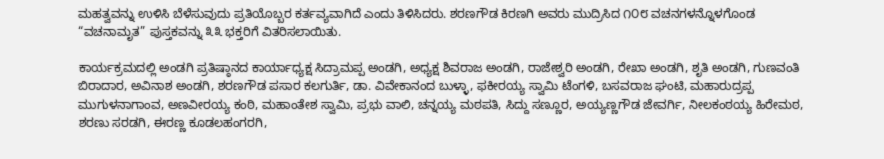ಮಹತ್ವವನ್ನು ಉಳಿಸಿ ಬೆಳೆಸುವುದು ಪ್ರತಿಯೊಬ್ಬರ ಕರ್ತವ್ಯವಾಗಿದೆ ಎಂದು ತಿಳಿಸಿದರು. ಶರಣಗೌಡ ಕಿರಣಗಿ ಅವರು ಮುದ್ರಿಸಿದ ೧೦೮ ವಚನಗಳನ್ನೊಳಗೊಂಡ “ವಚನಾಮೃತ” ಪುಸ್ತಕವನ್ನು ೩೩ ಭಕ್ತರಿಗೆ ವಿತರಿಸಲಾಯಿತು.

ಕಾರ್ಯಕ್ರಮದಲ್ಲಿ ಅಂಡಗಿ ಪ್ರತಿಷ್ಠಾನದ ಕಾರ್ಯಾಧ್ಯಕ್ಷ ಸಿದ್ರಾಮಪ್ಪ ಅಂಡಗಿ, ಅಧ್ಯಕ್ಷ ಶಿವರಾಜ ಅಂಡಗಿ, ರಾಜೇಶ್ವರಿ ಅಂಡಗಿ, ರೇಖಾ ಅಂಡಗಿ, ಶೃತಿ ಅಂಡಗಿ, ಗುಣವಂತಿ ಬಿರಾದಾರ, ಅವಿನಾಶ ಅಂಡಗಿ, ಶರಣಗೌಡ ಪಸಾರ ಕಲಗುರ್ತಿ, ಡಾ. ವಿವೇಕಾನಂದ ಬುಳ್ಳಾ, ಫಕೀರಯ್ಯ ಸ್ವಾಮಿ ಟೆಂಗಳಿ, ಬಸವರಾಜ ಘಂಟಿ, ಮಹಾರುದ್ರಪ್ಪ ಮುಗುಳನಾಗಾಂವ, ಅಣವೀರಯ್ಯ ಕಂಠಿ, ಮಹಾಂತೇಶ ಸ್ವಾಮಿ, ಪ್ರಭು ವಾಲಿ, ಚನ್ನಯ್ಯ ಮಠಪತಿ, ಸಿದ್ದು ಸಣ್ಣೂರ, ಅಯ್ಯಣ್ಣಗೌಡ ಜೇವರ್ಗಿ, ನೀಲಕಂಠಯ್ಯ ಹಿರೇಮಠ, ಶರಣು ಸರಡಗಿ, ಈರಣ್ಣ ಕೂಡಲಹಂಗರಗಿ,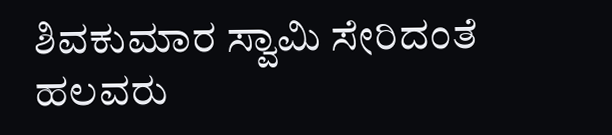ಶಿವಕುಮಾರ ಸ್ವಾಮಿ ಸೇರಿದಂತೆ ಹಲವರು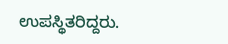ಉಪಸ್ಥಿತರಿದ್ದರು.